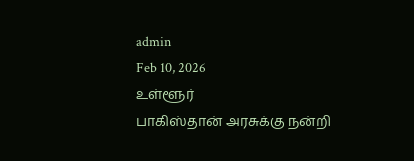admin
Feb 10, 2026
உள்ளூர்
பாகிஸ்தான் அரசுக்கு நன்றி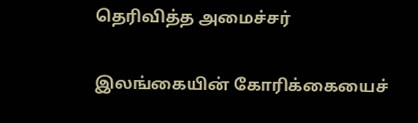தெரிவித்த அமைச்சர்

இலங்கையின் கோரிக்கையைச்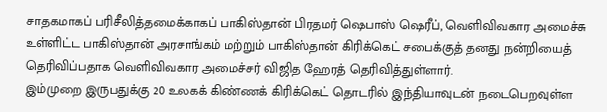சாதகமாகப் பரிசீலித்தமைக்காகப் பாகிஸ்தான் பிரதமர் ஷெபாஸ் ஷெரீப், வெளிவிவகார அமைச்சு உள்ளிட்ட பாகிஸ்தான் அரசாங்கம் மற்றும் பாகிஸ்தான் கிரிக்கெட் சபைக்குத் தனது நன்றியைத் தெரிவிப்பதாக வெளிவிவகார அமைச்சர் விஜித ஹேரத் தெரிவித்துள்ளார்.
இம்முறை இருபதுக்கு 20 உலகக் கிண்ணக் கிரிக்கெட் தொடரில் இந்தியாவுடன் நடைபெறவுள்ள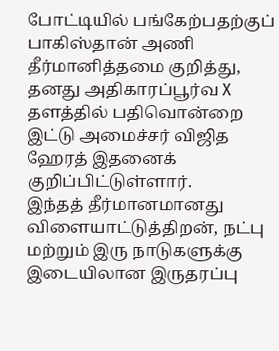போட்டியில் பங்கேற்பதற்குப் பாகிஸ்தான் அணி தீர்மானித்தமை குறித்து, தனது அதிகாரப்பூர்வ X தளத்தில் பதிவொன்றை இட்டு அமைச்சர் விஜித ஹேரத் இதனைக் குறிப்பிட்டுள்ளார்.
இந்தத் தீர்மானமானது விளையாட்டுத்திறன், நட்பு மற்றும் இரு நாடுகளுக்கு இடையிலான இருதரப்பு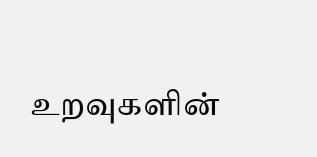உறவுகளின்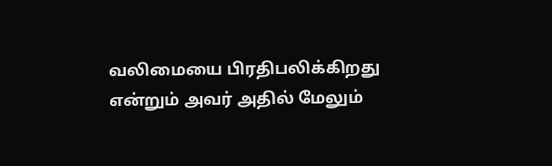வலிமையை பிரதிபலிக்கிறது என்றும் அவர் அதில் மேலும்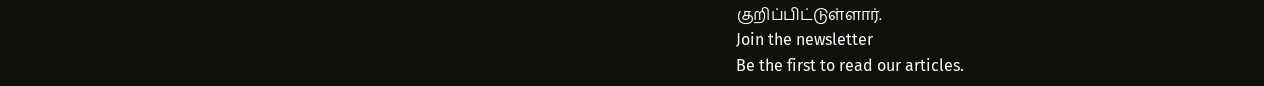குறிப்பிட்டுள்ளார்.
Join the newsletter
Be the first to read our articles.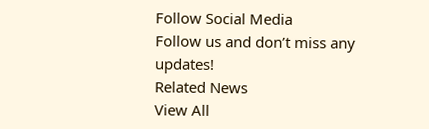Follow Social Media
Follow us and don’t miss any updates!
Related News
View All